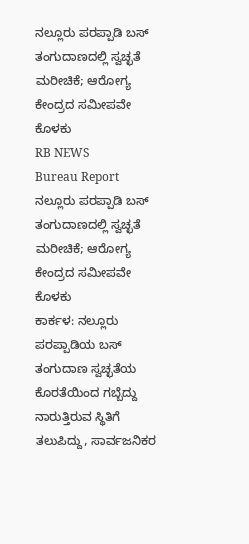ನಲ್ಲೂರು ಪರಪ್ಪಾಡಿ ಬಸ್ ತಂಗುದಾಣದಲ್ಲಿ ಸ್ವಚ್ಛತೆ ಮರೀಚಿಕೆ; ಆರೋಗ್ಯ ಕೇಂದ್ರದ ಸಮೀಪವೇ ಕೊಳಕು
RB NEWS
Bureau Report
ನಲ್ಲೂರು ಪರಪ್ಪಾಡಿ ಬಸ್ ತಂಗುದಾಣದಲ್ಲಿ ಸ್ವಚ್ಛತೆ ಮರೀಚಿಕೆ; ಆರೋಗ್ಯ ಕೇಂದ್ರದ ಸಮೀಪವೇ ಕೊಳಕು
ಕಾರ್ಕಳ: ನಲ್ಲೂರು ಪರಪ್ಪಾಡಿಯ ಬಸ್ ತಂಗುದಾಣ ಸ್ವಚ್ಛತೆಯ ಕೊರತೆಯಿಂದ ಗಬ್ಬೆದ್ದು ನಾರುತ್ತಿರುವ ಸ್ಥಿತಿಗೆ ತಲುಪಿದ್ದು, ಸಾರ್ವಜನಿಕರ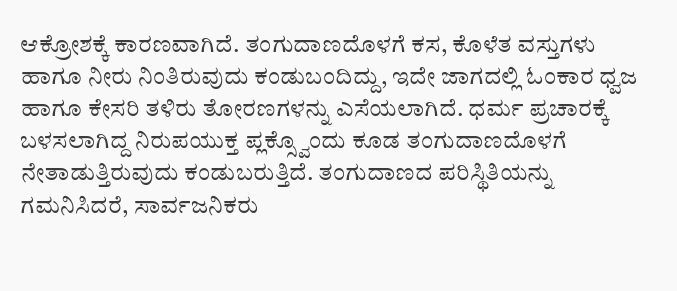ಆಕ್ರೋಶಕ್ಕೆ ಕಾರಣವಾಗಿದೆ. ತಂಗುದಾಣದೊಳಗೆ ಕಸ, ಕೊಳೆತ ವಸ್ತುಗಳು ಹಾಗೂ ನೀರು ನಿಂತಿರುವುದು ಕಂಡುಬಂದಿದ್ದು, ಇದೇ ಜಾಗದಲ್ಲಿ ಓಂಕಾರ ಧ್ವಜ ಹಾಗೂ ಕೇಸರಿ ತಳಿರು ತೋರಣಗಳನ್ನು ಎಸೆಯಲಾಗಿದೆ. ಧರ್ಮ ಪ್ರಚಾರಕ್ಕೆ ಬಳಸಲಾಗಿದ್ದ ನಿರುಪಯುಕ್ತ ಪ್ಲಕ್ಸ್ವೊಂದು ಕೂಡ ತಂಗುದಾಣದೊಳಗೆ ನೇತಾಡುತ್ತಿರುವುದು ಕಂಡುಬರುತ್ತಿದೆ. ತಂಗುದಾಣದ ಪರಿಸ್ಥಿತಿಯನ್ನು ಗಮನಿಸಿದರೆ, ಸಾರ್ವಜನಿಕರು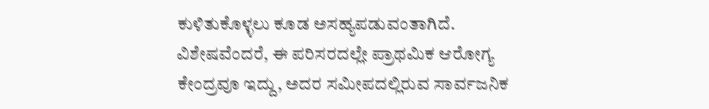ಕುಳಿತುಕೊಳ್ಳಲು ಕೂಡ ಅಸಹ್ಯಪಡುವಂತಾಗಿದೆ. ವಿಶೇಷವೆಂದರೆ, ಈ ಪರಿಸರದಲ್ಲೇ ಪ್ರಾಥಮಿಕ ಆರೋಗ್ಯ ಕೇಂದ್ರವೂ ಇದ್ದು, ಅದರ ಸಮೀಪದಲ್ಲಿರುವ ಸಾರ್ವಜನಿಕ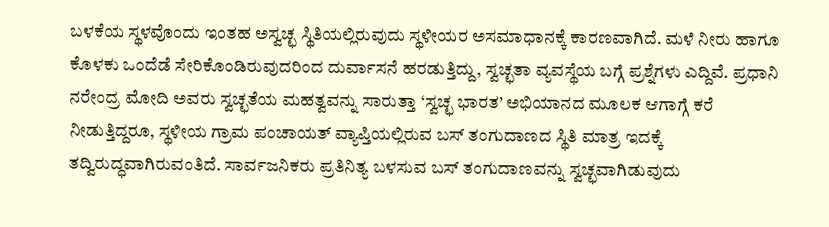ಬಳಕೆಯ ಸ್ಥಳವೊಂದು ಇಂತಹ ಅಸ್ವಚ್ಛ ಸ್ಥಿತಿಯಲ್ಲಿರುವುದು ಸ್ಥಳೀಯರ ಅಸಮಾಧಾನಕ್ಕೆ ಕಾರಣವಾಗಿದೆ. ಮಳೆ ನೀರು ಹಾಗೂ ಕೊಳಕು ಒಂದೆಡೆ ಸೇರಿಕೊಂಡಿರುವುದರಿಂದ ದುರ್ವಾಸನೆ ಹರಡುತ್ತಿದ್ದು, ಸ್ವಚ್ಛತಾ ವ್ಯವಸ್ಥೆಯ ಬಗ್ಗೆ ಪ್ರಶ್ನೆಗಳು ಎದ್ದಿವೆ. ಪ್ರಧಾನಿ ನರೇಂದ್ರ ಮೋದಿ ಅವರು ಸ್ವಚ್ಛತೆಯ ಮಹತ್ವವನ್ನು ಸಾರುತ್ತಾ ‘ಸ್ವಚ್ಛ ಭಾರತ’ ಅಭಿಯಾನದ ಮೂಲಕ ಆಗಾಗ್ಗೆ ಕರೆ ನೀಡುತ್ತಿದ್ದರೂ, ಸ್ಥಳೀಯ ಗ್ರಾಮ ಪಂಚಾಯತ್ ವ್ಯಾಪ್ತಿಯಲ್ಲಿರುವ ಬಸ್ ತಂಗುದಾಣದ ಸ್ಥಿತಿ ಮಾತ್ರ ಇದಕ್ಕೆ ತದ್ವಿರುದ್ಧವಾಗಿರುವಂತಿದೆ. ಸಾರ್ವಜನಿಕರು ಪ್ರತಿನಿತ್ಯ ಬಳಸುವ ಬಸ್ ತಂಗುದಾಣವನ್ನು ಸ್ವಚ್ಛವಾಗಿಡುವುದು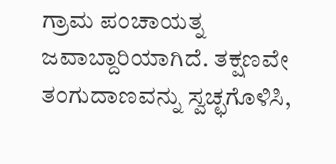ಗ್ರಾಮ ಪಂಚಾಯತ್ನ ಜವಾಬ್ದಾರಿಯಾಗಿದೆ. ತಕ್ಷಣವೇ ತಂಗುದಾಣವನ್ನು ಸ್ವಚ್ಛಗೊಳಿಸಿ,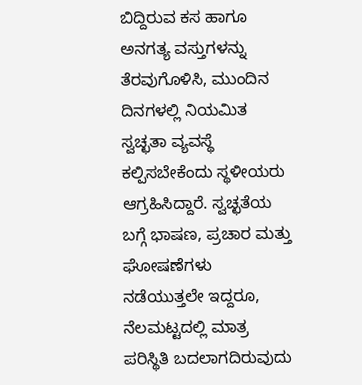ಬಿದ್ದಿರುವ ಕಸ ಹಾಗೂ ಅನಗತ್ಯ ವಸ್ತುಗಳನ್ನು ತೆರವುಗೊಳಿಸಿ, ಮುಂದಿನ ದಿನಗಳಲ್ಲಿ ನಿಯಮಿತ ಸ್ವಚ್ಛತಾ ವ್ಯವಸ್ಥೆ ಕಲ್ಪಿಸಬೇಕೆಂದು ಸ್ಥಳೀಯರು ಆಗ್ರಹಿಸಿದ್ದಾರೆ. ಸ್ವಚ್ಛತೆಯ ಬಗ್ಗೆ ಭಾಷಣ, ಪ್ರಚಾರ ಮತ್ತು ಘೋಷಣೆಗಳು ನಡೆಯುತ್ತಲೇ ಇದ್ದರೂ, ನೆಲಮಟ್ಟದಲ್ಲಿ ಮಾತ್ರ ಪರಿಸ್ಥಿತಿ ಬದಲಾಗದಿರುವುದು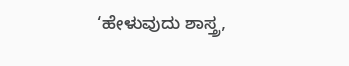‘ಹೇಳುವುದು ಶಾಸ್ತ್ರ,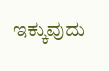ಇಕ್ಕುವುದು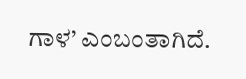ಗಾಳ’ ಎಂಬಂತಾಗಿದೆ.